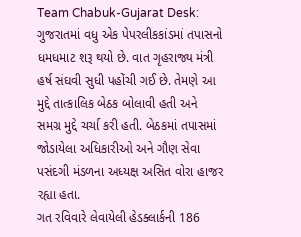Team Chabuk-Gujarat Desk: ગુજરાતમાં વધુ એક પેપરલીકકાંડમાં તપાસનો ધમધમાટ શરૂ થયો છે. વાત ગૃહરાજ્ય મંત્રી હર્ષ સંઘવી સુધી પહોંચી ગઈ છે. તેમણે આ મુદ્દે તાત્કાલિક બેઠક બોલાવી હતી અને સમગ્ર મુદ્દે ચર્ચા કરી હતી. બેઠકમાં તપાસમાં જોડાયેલા અધિકારીઓ અને ગૌણ સેવા પસંદગી મંડળના અધ્યક્ષ અસિત વોરા હાજર રહ્યા હતા.
ગત રવિવારે લેવાયેલી હેડક્લાર્કની 186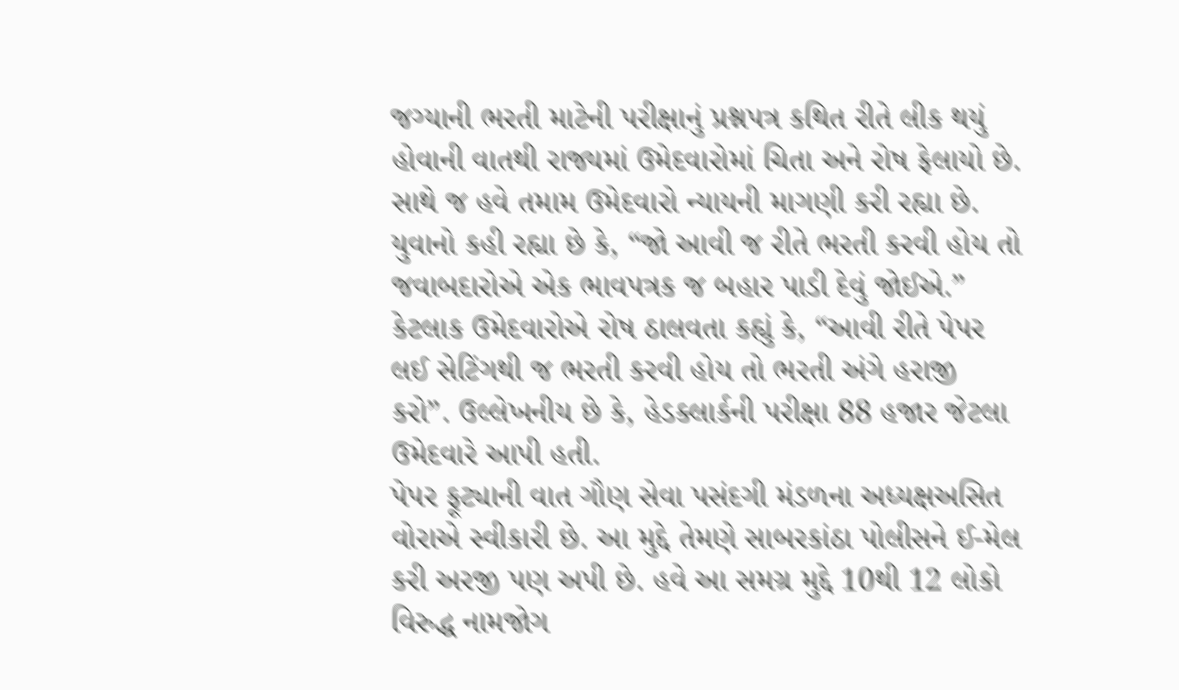જગ્યાની ભરતી માટેની પરીક્ષાનું પ્રશ્નપત્ર કથિત રીતે લીક થયું હોવાની વાતથી રાજ્યમાં ઉમેદવારોમાં ચિતા અને રોષ ફેલાયો છે. સાથે જ હવે તમામ ઉમેદવારો ન્યાયની માગણી કરી રહ્યા છે. યુવાનો કહી રહ્યા છે કે, “જો આવી જ રીતે ભરતી કરવી હોય તો જવાબદારોએ એક ભાવપત્રક જ બહાર પાડી દેવું જોઈએ.” કેટલાક ઉમેદવારોએ રોષ ઠાલવતા કહ્યું કે, “આવી રીતે પેપર લઈ સેટિંગથી જ ભરતી કરવી હોય તો ભરતી અંગે હરાજી કરો”. ઉલ્લેખનીય છે કે, હેડક્લાર્કની પરીક્ષા 88 હજાર જેટલા ઉમેદવારે આપી હતી.
પેપર ફૂટ્યાની વાત ગૌણ સેવા પસંદગી મંડળના અધ્યક્ષઅસિત વોરાએ સ્વીકારી છે. આ મુદ્દે તેમણે સાબરકાંઠા પોલીસને ઈ-મેલ કરી અરજી પણ અપી છે. હવે આ સમગ્ર મુદ્દે 10થી 12 લોકો વિરુદ્ધ નામજોગ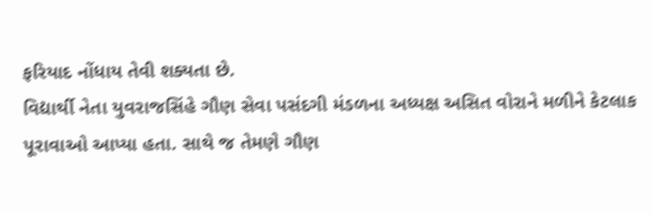ફરિયાદ નોંધાય તેવી શક્યતા છે.
વિદ્યાર્થી નેતા યુવરાજસિંહે ગૌણ સેવા પસંદગી મંડળના અધ્યક્ષ અસિત વોરાને મળીને કેટલાક પૂરાવાઓ આપ્યા હતા. સાથે જ તેમણે ગૌણ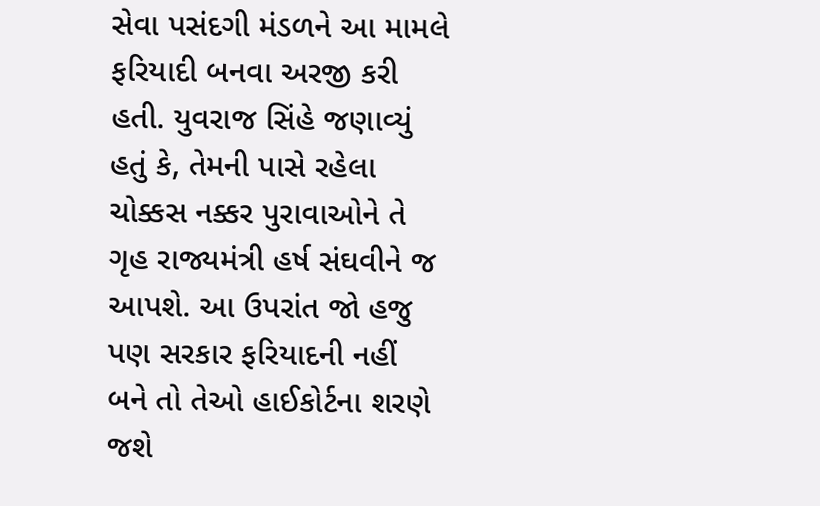સેવા પસંદગી મંડળને આ મામલે ફરિયાદી બનવા અરજી કરી હતી. યુવરાજ સિંહે જણાવ્યું હતું કે, તેમની પાસે રહેલા ચોક્કસ નક્કર પુરાવાઓને તે ગૃહ રાજ્યમંત્રી હર્ષ સંઘવીને જ આપશે. આ ઉપરાંત જો હજુ પણ સરકાર ફરિયાદની નહીં બને તો તેઓ હાઈકોર્ટના શરણે જશે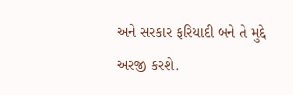અને સરકાર ફરિયાદી બને તે મુદ્દે અરજી કરશે.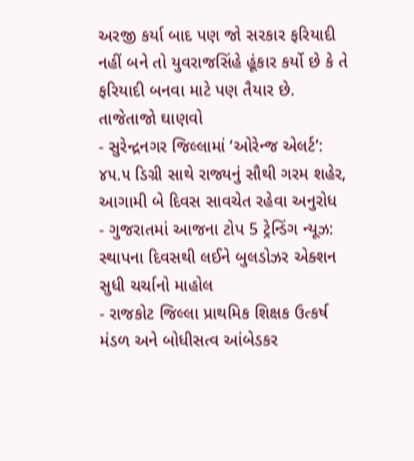અરજી કર્યા બાદ પણ જો સરકાર ફરિયાદી નહીં બને તો યુવરાજસિંહે હૂંકાર કર્યો છે કે તે ફરિયાદી બનવા માટે પણ તૈયાર છે.
તાજેતાજો ઘાણવો
- સુરેન્દ્રનગર જિલ્લામાં ‘ઓરેન્જ એલર્ટ’: ૪૫.૫ ડિગ્રી સાથે રાજ્યનું સૌથી ગરમ શહેર, આગામી બે દિવસ સાવચેત રહેવા અનુરોધ
- ગુજરાતમાં આજના ટોપ 5 ટ્રેન્ડિંગ ન્યૂઝ: સ્થાપના દિવસથી લઈને બુલડોઝર એક્શન સુધી ચર્ચાનો માહોલ
- રાજકોટ જિલ્લા પ્રાથમિક શિક્ષક ઉત્કર્ષ મંડળ અને બોધીસત્વ આંબેડકર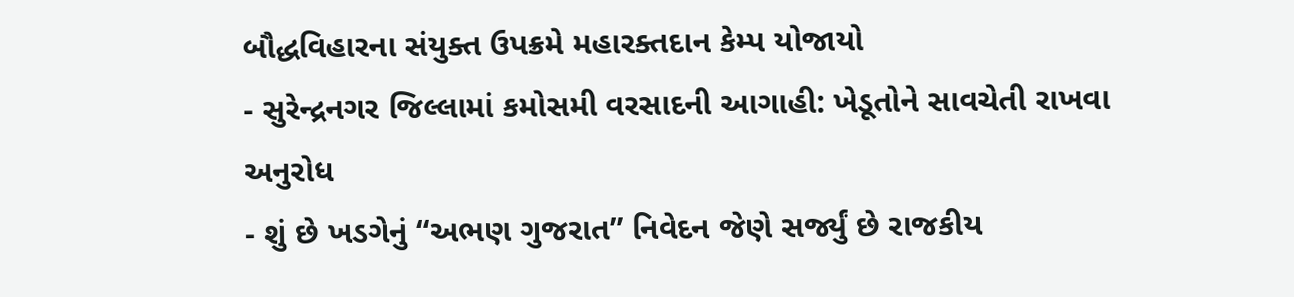બૌદ્ધવિહારના સંયુક્ત ઉપક્રમે મહારક્તદાન કેમ્પ યોજાયો
- સુરેન્દ્રનગર જિલ્લામાં કમોસમી વરસાદની આગાહી: ખેડૂતોને સાવચેતી રાખવા અનુરોધ
- શું છે ખડગેનું “અભણ ગુજરાત” નિવેદન જેણે સર્જ્યું છે રાજકીય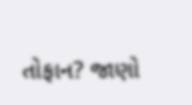તોફાન? જાણો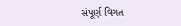સંપૂર્ણ વિગત